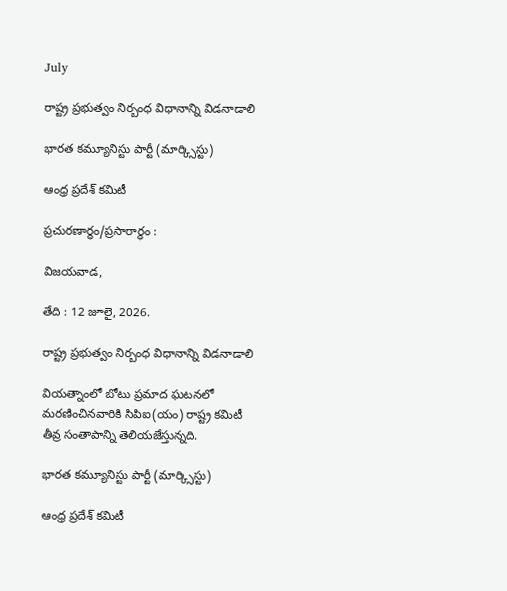July

రాష్ట్ర ప్రభుత్వం నిర్బంధ విధానాన్ని విడనాడాలి

భారత కమ్యూనిస్టు పార్టీ (మార్క్సిస్టు)

ఆంధ్ర ప్రదేశ్ కమిటీ

ప్రచురణార్ధం/ప్రసారార్ధం :

విజయవాడ,

తేది : 12 జూలై, 2026.

రాష్ట్ర ప్రభుత్వం నిర్బంధ విధానాన్ని విడనాడాలి

వియత్నాంలో బోటు ప్రమాద ఘటనలో మరణించినవారికి సిపిఐ(యం) రాష్ట్ర కమిటీ తీవ్ర సంతాపాన్ని తెలియజేస్తున్నది.

భారత కమ్యూనిస్టు పార్టీ (మార్క్సిస్టు)

ఆంధ్ర ప్రదేశ్ కమిటీ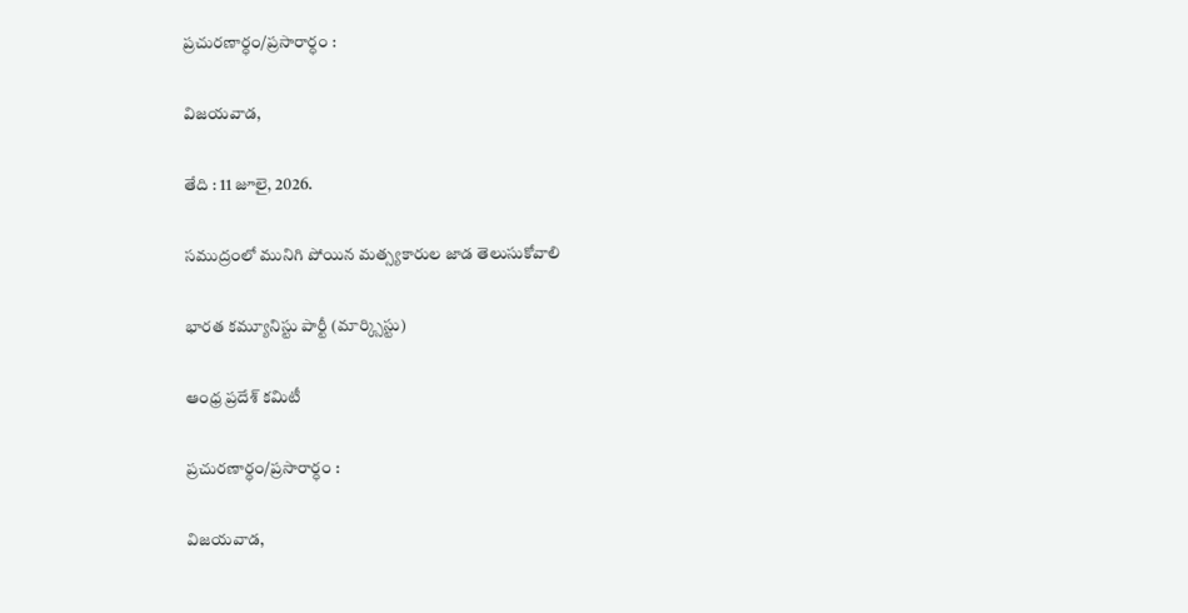ప్రచురణార్ధం/ప్రసారార్ధం :

విజయవాడ,

తేది : 11 జూలై, 2026.

సముద్రంలో మునిగి పోయిన మత్స్యకారుల జాడ తెలుసుకోవాలి

భారత కమ్యూనిస్టు పార్టీ (మార్క్సిస్టు)

ఆంధ్ర ప్రదేశ్ కమిటీ

ప్రచురణార్ధం/ప్రసారార్ధం :

విజయవాడ,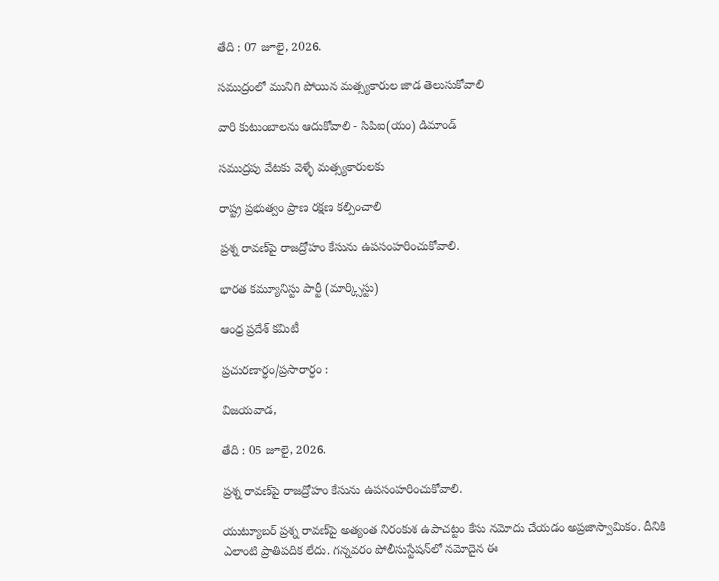తేది : 07 జూలై, 2026.

సముద్రంలో మునిగి పోయిన మత్స్యకారుల జాడ తెలుసుకోవాలి

వారి కుటుంబాలను ఆదుకోవాలి - సిపిఐ(యం) డిమాండ్

సముద్రపు వేటకు వెళ్ళే మత్స్యకారులకు

రాష్ట్ర ప్రభుత్వం ప్రాణ రక్షణ కల్పించాలి

ప్రశ్న రావణ్‌పై రాజద్రోహం కేసును ఉపసంహరించుకోవాలి.

భారత కమ్యూనిస్టు పార్టీ (మార్క్సిస్టు)

ఆంధ్ర ప్రదేశ్ కమిటీ

ప్రచురణార్ధం/ప్రసారార్ధం :

విజయవాడ,

తేది : 05 జూలై, 2026.

ప్రశ్న రావణ్‌పై రాజద్రోహం కేసును ఉపసంహరించుకోవాలి.

యుట్యూబర్ ప్రశ్న రావణ్‌పై అత్యంత నిరంకుశ ఉపాచట్టం కేసు నమోదు చేయడం అప్రజాస్వామికం. దీనికి ఎలాంటి ప్రాతిపదిక లేదు. గన్నవరం పోలీసుస్టేషన్‌లో నమోదైన ఈ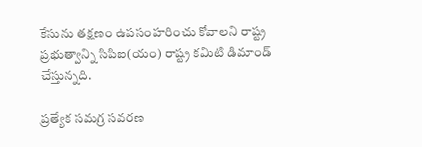కేసును తక్షణం ఉపసంహరించు కోవాలని రాష్ట్ర ప్రభుత్వాన్ని సిపిఐ(యం) రాష్ట్ర కమిటి డిమాండ్ చేస్తున్నది.

ప్రత్యేక సమగ్ర సవరణ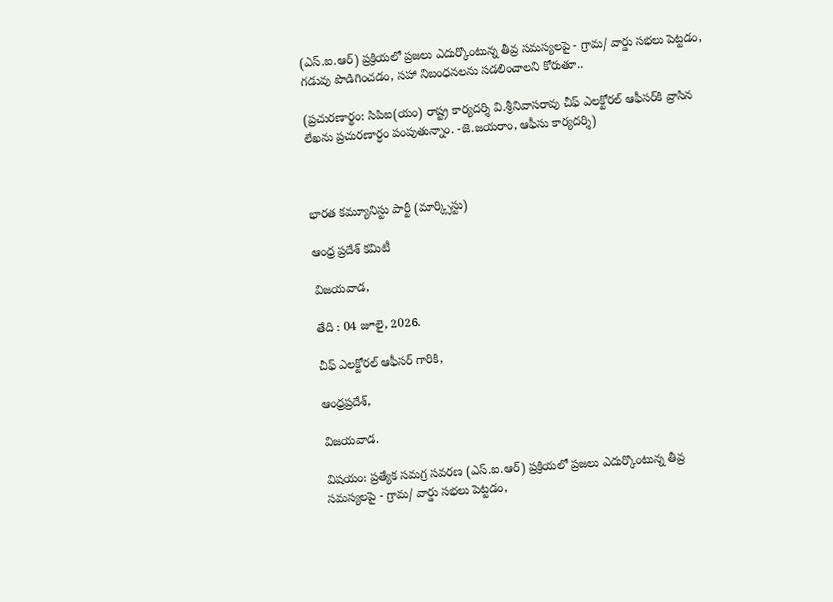(ఎస్.ఐ.ఆర్) ప్రక్రియలో ప్రజలు ఎదుర్కొంటున్న తీవ్ర సమస్యలపై - గ్రామ/ వార్డు సభలు పెట్టడం, గడువు పొడిగించడం, సహా నిబంధనలను సడలించాలని కోరుతూ..

(ప్రచురణార్థం: సిపిఐ(యం) రాష్ట్ర కార్యదర్శి వి.శ్రీనివాసరావు చీఫ్ ఎలక్టోరల్ ఆఫీసర్‌కి వ్రాసిన లేఖను ప్రచురణార్ధం పంపుతున్నాం. -జె.జయరాం, ఆఫీసు కార్యదర్శి)



భారత కమ్యూనిస్టు పార్టీ (మార్క్సిస్టు)

ఆంధ్ర ప్రదేశ్ కమిటీ

విజయవాడ,

తేది : 04 జూలై, 2026.

చీఫ్ ఎలక్టోరల్ ఆఫీసర్ గారికి,

ఆంధ్రప్రదేశ్,

విజయవాడ.

విషయం: ప్రత్యేక సమగ్ర సవరణ (ఎస్.ఐ.ఆర్) ప్రక్రియలో ప్రజలు ఎదుర్కొంటున్న తీవ్ర సమస్యలపై - గ్రామ/ వార్డు సభలు పెట్టడం,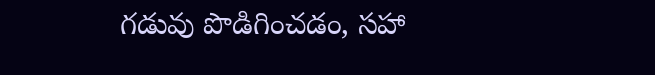గడువు పొడిగించడం, సహా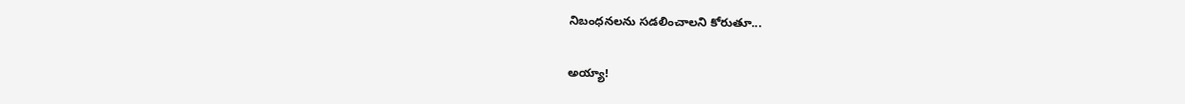నిబంధనలను సడలించాలని కోరుతూ...

అయ్యా!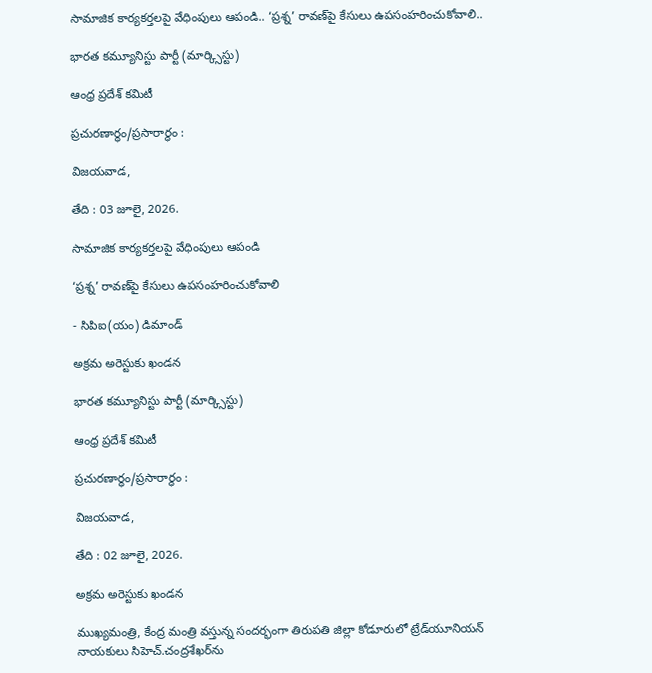సామాజిక కార్యకర్తలపై వేధింపులు ఆపండి.. ‘ప్రశ్న’ రావణ్‌పై కేసులు ఉపసంహరించుకోవాలి..

భారత కమ్యూనిస్టు పార్టీ (మార్క్సిస్టు)

ఆంధ్ర ప్రదేశ్ కమిటీ

ప్రచురణార్ధం/ప్రసారార్ధం :

విజయవాడ,

తేది : 03 జూలై, 2026.

సామాజిక కార్యకర్తలపై వేధింపులు ఆపండి

‘ప్రశ్న’ రావణ్‌పై కేసులు ఉపసంహరించుకోవాలి

- సిపిఐ(యం) డిమాండ్

అక్రమ అరెస్టుకు ఖండన

భారత కమ్యూనిస్టు పార్టీ (మార్క్సిస్టు)

ఆంధ్ర ప్రదేశ్ కమిటీ

ప్రచురణార్ధం/ప్రసారార్ధం :

విజయవాడ,

తేది : 02 జూలై, 2026.

అక్రమ అరెస్టుకు ఖండన

ముఖ్యమంత్రి, కేంద్ర మంత్రి వస్తున్న సందర్భంగా తిరుపతి జిల్లా కోడూరులో ట్రేడ్‌యూనియన్ నాయకులు సిహెచ్.చంద్రశేఖర్‌ను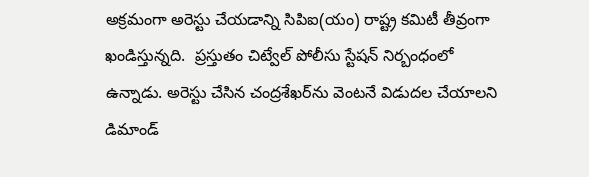అక్రమంగా అరెస్టు చేయడాన్ని సిపిఐ(యం) రాష్ట్ర కమిటీ తీవ్రంగా ఖండిస్తున్నది.  ప్రస్తుతం చిట్వేల్ పోలీసు స్టేషన్ నిర్బంధంలో ఉన్నాడు. అరెస్టు చేసిన చంద్రశేఖర్‌ను వెంటనే విడుదల చేయాలని డిమాండ్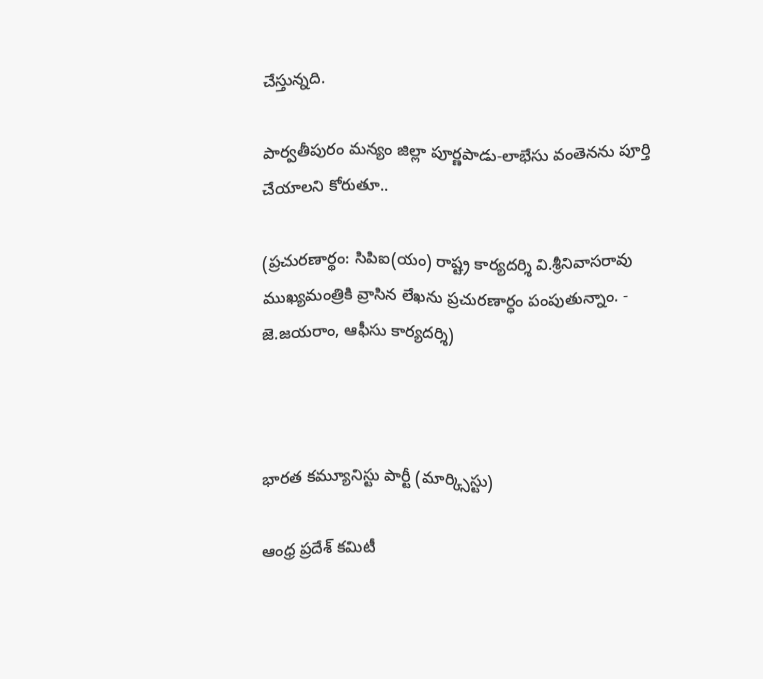చేస్తున్నది.

పార్వతీపురం మన్యం జిల్లా పూర్ణపాడు-లాభేసు వంతెనను పూర్తి చేయాలని కోరుతూ..

(ప్రచురణార్థం: సిపిఐ(యం) రాష్ట్ర కార్యదర్శి వి.శ్రీనివాసరావు ముఖ్యమంత్రికి వ్రాసిన లేఖను ప్రచురణార్ధం పంపుతున్నాం. - జె.జయరాం, ఆఫీసు కార్యదర్శి)



భారత కమ్యూనిస్టు పార్టీ (మార్క్సిస్టు)

ఆంధ్ర ప్రదేశ్ కమిటీ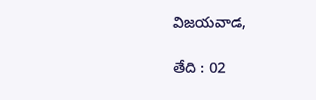విజయవాడ,

తేది : 02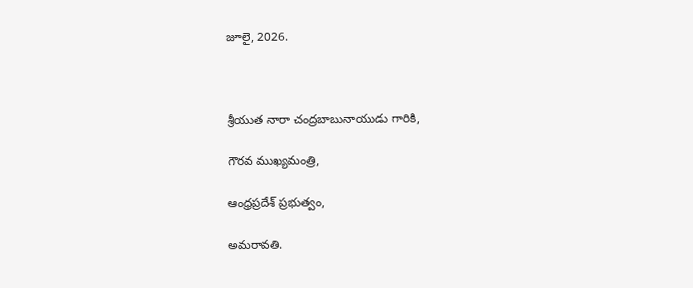జూలై, 2026.



శ్రీయుత నారా చంద్రబాబునాయుడు గారికి,

గౌరవ ముఖ్యమంత్రి,

ఆంధ్రప్రదేశ్ ప్రభుత్వం,

అమరావతి.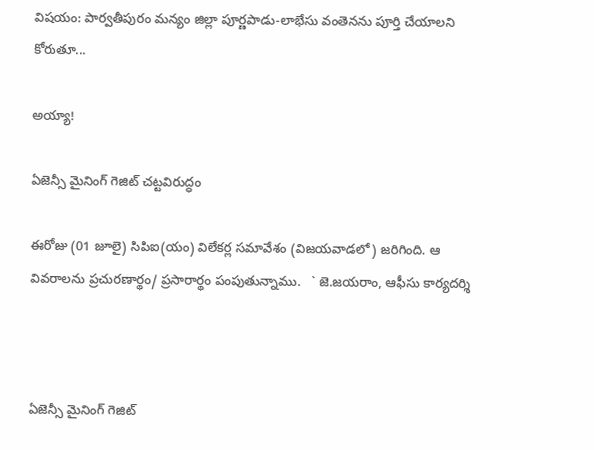విషయం: పార్వతీపురం మన్యం జిల్లా పూర్ణపాడు-లాభేసు వంతెనను పూర్తి చేయాలని కోరుతూ...

అయ్యా!

ఏజెన్సీ మైనింగ్ గెజిట్ చట్టవిరుద్ధం

ఈరోజు (01 జూలై) సిపిఐ(యం) విలేకర్ల సమావేశం (విజయవాడలో) జరిగింది. ఆ వివరాలను ప్రచురణార్థం/ ప్రసారార్థం పంపుతున్నాము.   ` జె.జయరాం, ఆఫీసు కార్యదర్శి



ఏజెన్సీ మైనింగ్ గెజిట్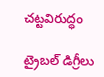చట్టవిరుద్ధం

ట్రైబల్ డిగ్రీలు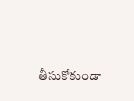తీసుకోకుండా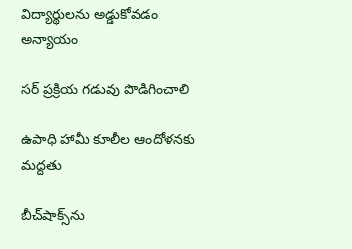విద్యార్థులను అడ్డుకోవడం అన్యాయం

సర్ ప్రక్రియ గడువు పొడిగించాలి

ఉపాధి హామీ కూలీల ఆందోళనకు మద్దతు

బీచ్‌షాక్స్‌ను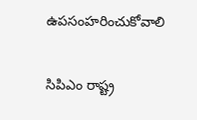ఉపసంహరించుకోవాలి

సిపిఎం రాష్ట్ర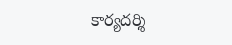కార్యదర్శి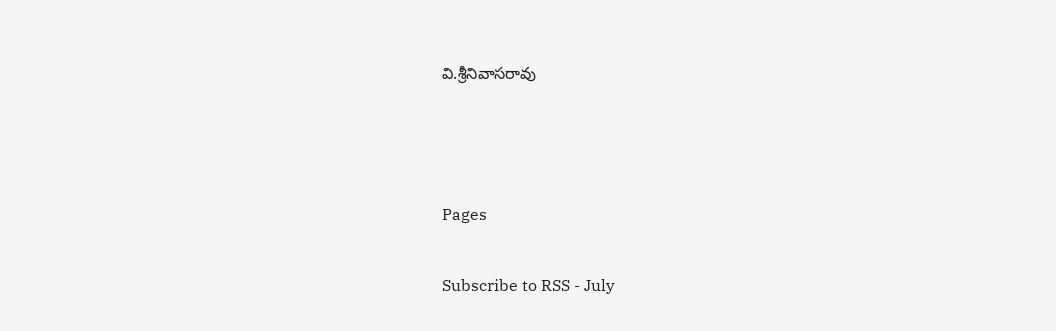వి.శ్రీనివాసరావు



Pages

Subscribe to RSS - July